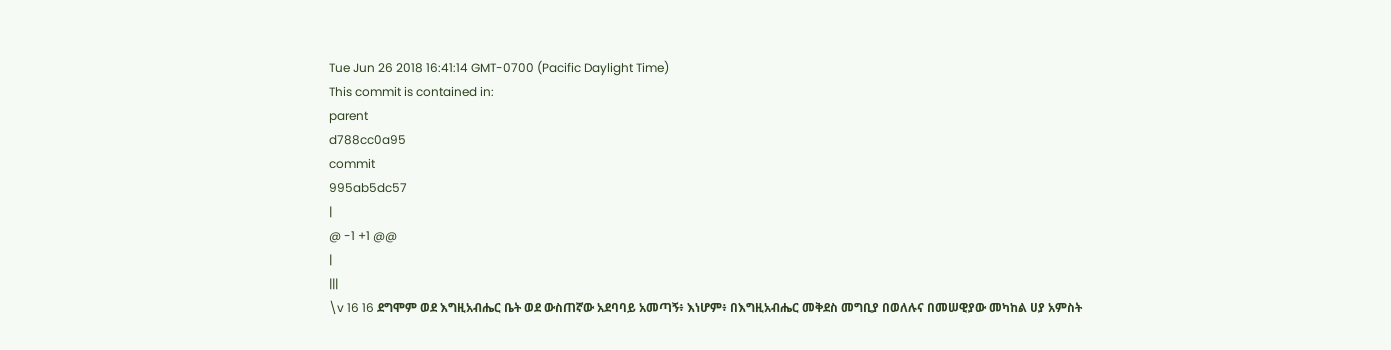Tue Jun 26 2018 16:41:14 GMT-0700 (Pacific Daylight Time)
This commit is contained in:
parent
d788cc0a95
commit
995ab5dc57
|
@ -1 +1 @@
|
|||
\v 16 16 ደግሞም ወደ እግዚአብሔር ቤት ወደ ውስጠኛው አደባባይ አመጣኝ፥ እነሆም፥ በእግዚአብሔር መቅደስ መግቢያ በወለሉና በመሠዊያው መካከል ሀያ አምስት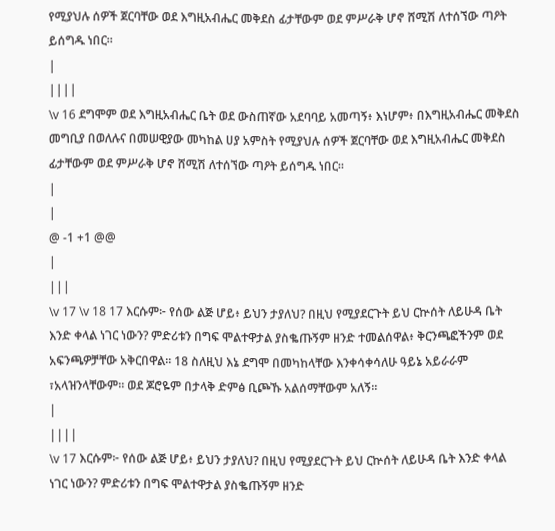የሚያህሉ ሰዎች ጀርባቸው ወደ እግዚአብሔር መቅደስ ፊታቸውም ወደ ምሥራቅ ሆኖ ሸሚሽ ለተሰኘው ጣዖት ይሰግዱ ነበር።
|
||||
\v 16 ደግሞም ወደ እግዚአብሔር ቤት ወደ ውስጠኛው አደባባይ አመጣኝ፥ እነሆም፥ በእግዚአብሔር መቅደስ መግቢያ በወለሉና በመሠዊያው መካከል ሀያ አምስት የሚያህሉ ሰዎች ጀርባቸው ወደ እግዚአብሔር መቅደስ ፊታቸውም ወደ ምሥራቅ ሆኖ ሸሚሽ ለተሰኘው ጣዖት ይሰግዱ ነበር።
|
|
@ -1 +1 @@
|
|||
\v 17 \v 18 17 እርሱም፦ የሰው ልጅ ሆይ፥ ይህን ታያለህ? በዚህ የሚያደርጉት ይህ ርኵሰት ለይሁዳ ቤት እንድ ቀላል ነገር ነውን? ምድሪቱን በግፍ ሞልተዋታል ያስቈጡኝም ዘንድ ተመልሰዋል፥ ቅርንጫፎችንም ወደ አፍንጫዎቻቸው አቅርበዋል። 18 ስለዚህ እኔ ደግሞ በመካከላቸው እንቀሳቀሳለሁ ዓይኔ አይራራም ፣አላዝንላቸውም። ወደ ጆሮዬም በታላቅ ድምፅ ቢጮኹ አልሰማቸውም አለኝ።
|
||||
\v 17 እርሱም፦ የሰው ልጅ ሆይ፥ ይህን ታያለህ? በዚህ የሚያደርጉት ይህ ርኵሰት ለይሁዳ ቤት እንድ ቀላል ነገር ነውን? ምድሪቱን በግፍ ሞልተዋታል ያስቈጡኝም ዘንድ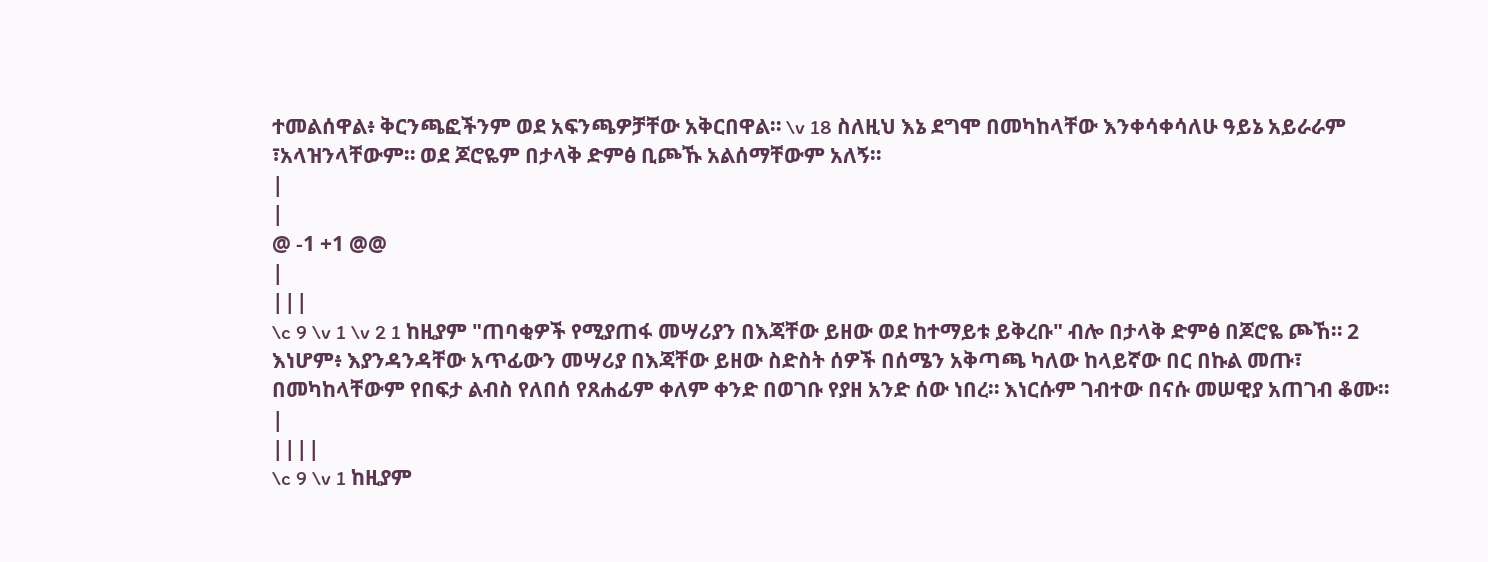ተመልሰዋል፥ ቅርንጫፎችንም ወደ አፍንጫዎቻቸው አቅርበዋል። \v 18 ስለዚህ እኔ ደግሞ በመካከላቸው እንቀሳቀሳለሁ ዓይኔ አይራራም ፣አላዝንላቸውም። ወደ ጆሮዬም በታላቅ ድምፅ ቢጮኹ አልሰማቸውም አለኝ።
|
|
@ -1 +1 @@
|
|||
\c 9 \v 1 \v 2 1 ከዚያም "ጠባቂዎች የሚያጠፋ መሣሪያን በእጃቸው ይዘው ወደ ከተማይቱ ይቅረቡ" ብሎ በታላቅ ድምፅ በጆሮዬ ጮኸ። 2 እነሆም፥ እያንዳንዳቸው አጥፊውን መሣሪያ በእጃቸው ይዘው ስድስት ሰዎች በሰሜን አቅጣጫ ካለው ከላይኛው በር በኩል መጡ፣ በመካከላቸውም የበፍታ ልብስ የለበሰ የጸሐፊም ቀለም ቀንድ በወገቡ የያዘ አንድ ሰው ነበረ። እነርሱም ገብተው በናሱ መሠዊያ አጠገብ ቆሙ።
|
||||
\c 9 \v 1 ከዚያም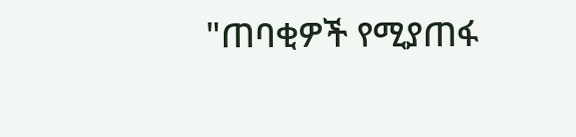"ጠባቂዎች የሚያጠፋ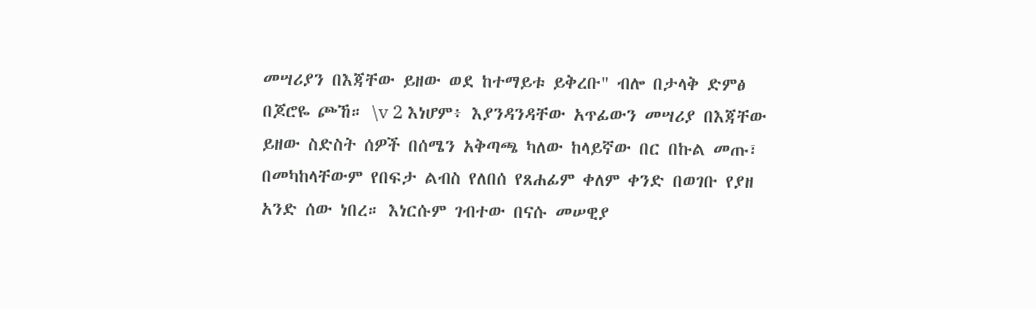መሣሪያን በእጃቸው ይዘው ወደ ከተማይቱ ይቅረቡ" ብሎ በታላቅ ድምፅ በጆሮዬ ጮኸ። \v 2 እነሆም፥ እያንዳንዳቸው አጥፊውን መሣሪያ በእጃቸው ይዘው ስድስት ሰዎች በሰሜን አቅጣጫ ካለው ከላይኛው በር በኩል መጡ፣ በመካከላቸውም የበፍታ ልብስ የለበሰ የጸሐፊም ቀለም ቀንድ በወገቡ የያዘ አንድ ሰው ነበረ። እነርሱም ገብተው በናሱ መሠዊያ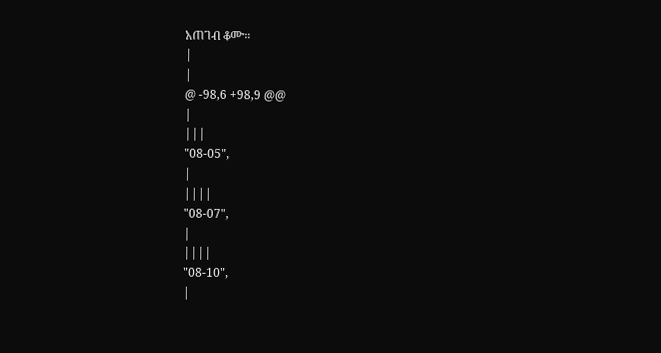አጠገብ ቆሙ።
|
|
@ -98,6 +98,9 @@
|
|||
"08-05",
|
||||
"08-07",
|
||||
"08-10",
|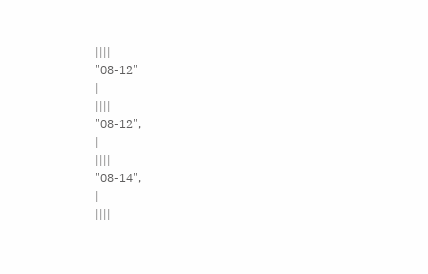||||
"08-12"
|
||||
"08-12",
|
||||
"08-14",
|
||||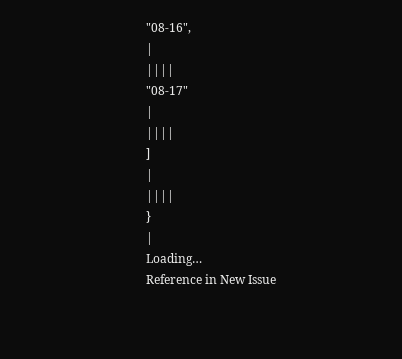"08-16",
|
||||
"08-17"
|
||||
]
|
||||
}
|
Loading…
Reference in New Issue